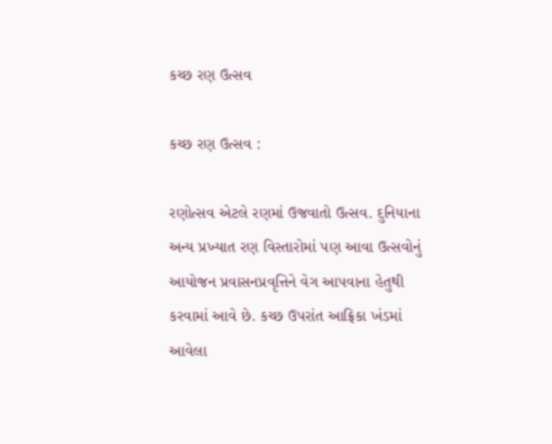કચ્છ રણ ઉત્સવ

કચ્છ રણ ઉત્સવ :

રણોત્સવ એટલે રણમાં ઉજવાતો ઉત્સવ. દુનિયાના અન્ય પ્રખ્યાત રણ વિસ્તારોમાં પણ આવા ઉત્સવોનું આયોજન પ્રવાસનપ્રવૃત્તિને વેગ આપવાના હેતુથી કરવામાં આવે છે. કચ્છ ઉપરાંત આફ્રિકા ખંડમાં આવેલા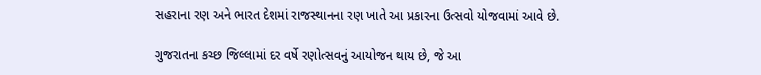સહરાના રણ અને ભારત દેશમાં રાજસ્થાનના રણ ખાતે આ પ્રકારના ઉત્સવો યોજવામાં આવે છે.

ગુજરાતના કચ્છ જિલ્લામાં દર વર્ષે રણોત્સવનું આયોજન થાય છે, જે આ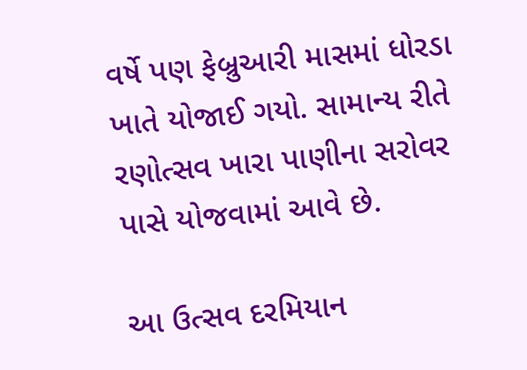વર્ષે પણ ફેબ્રુઆરી માસમાં ધોરડા ખાતે યોજાઈ ગયો. સામાન્ય રીતે રણોત્સવ ખારા પાણીના સરોવર પાસે યોજવામાં આવે છે.

આ ઉત્સવ દરમિયાન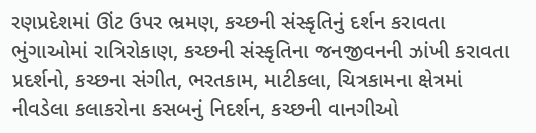રણપ્રદેશમાં ઊંટ ઉપર ભ્રમણ, કચ્છની સંસ્કૃતિનું દર્શન કરાવતા ભુંગાઓમાં રાત્રિરોકાણ, કચ્છની સંસ્કૃતિના જનજીવનની ઝાંખી કરાવતા પ્રદર્શનો, કચ્છના સંગીત, ભરતકામ, માટીકલા, ચિત્રકામના ક્ષેત્રમાં નીવડેલા કલાકરોના કસબનું નિદર્શન, કચ્છની વાનગીઓ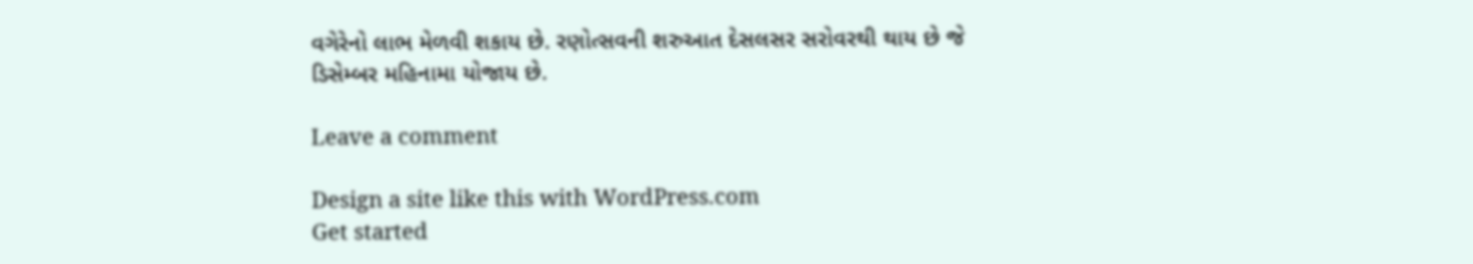વગેરેનો લાભ મેળવી શકાય છે. રણોત્સવની શરુઆત દેસલસર સરોવરથી થાય છે જે ડિસેમ્બર મહિનામા યોજાય છે.

Leave a comment

Design a site like this with WordPress.com
Get started